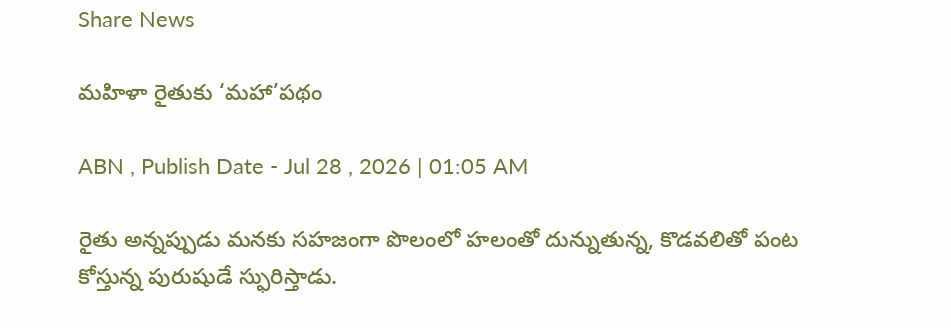Share News

మహిళా రైతుకు ‘మహా’పథం

ABN , Publish Date - Jul 28 , 2026 | 01:05 AM

రైతు అన్నప్పుడు మనకు సహజంగా పొలంలో హలంతో దున్నుతున్న, కొడవలితో పంట కోస్తున్న పురుషుడే స్ఫురిస్తాడు.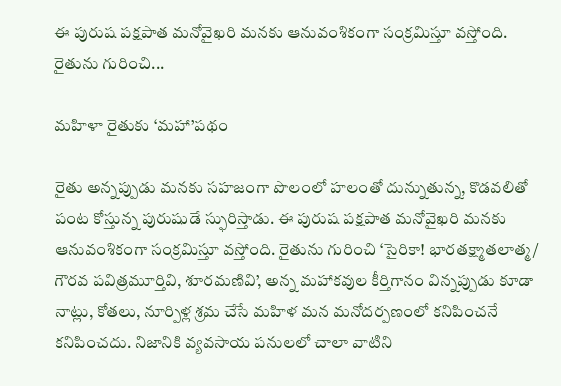ఈ పురుష పక్షపాత మనోవైఖరి మనకు ఆనువంశికంగా సంక్రమిస్తూ వస్తోంది. రైతును గురించి...

మహిళా రైతుకు ‘మహా’పథం

రైతు అన్నప్పుడు మనకు సహజంగా పొలంలో హలంతో దున్నుతున్న, కొడవలితో పంట కోస్తున్న పురుషుడే స్ఫురిస్తాడు. ఈ పురుష పక్షపాత మనోవైఖరి మనకు ఆనువంశికంగా సంక్రమిస్తూ వస్తోంది. రైతును గురించి ‘సైరికా! భారతక్ష్మాతలాత్మ/ గౌరవ పవిత్రమూర్తివి, శూరమణివి’, అన్న మహాకవుల కీర్తిగానం విన్నప్పుడు కూడా నాట్లు, కోతలు, నూర్పిళ్ల శ్రమ చేసే మహిళ మన మనోదర్పణంలో కనిపించనే కనిపించదు. నిజానికి వ్యవసాయ పనులలో చాలా వాటిని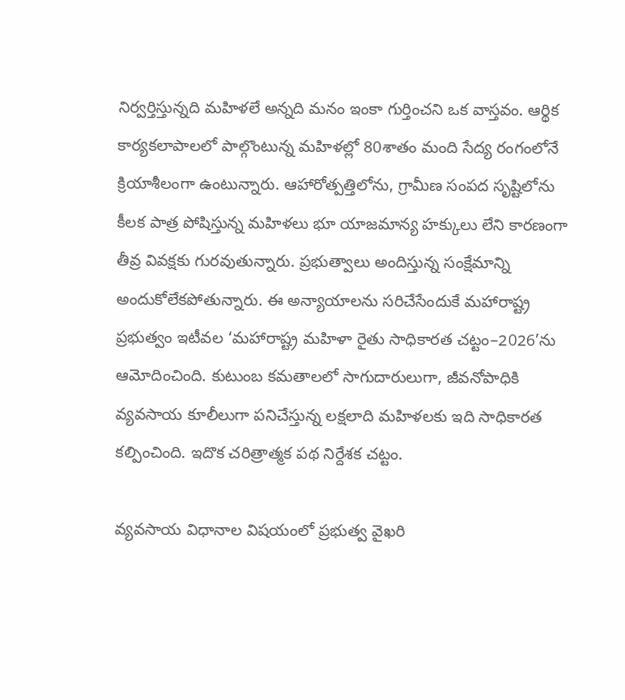నిర్వర్తిస్తున్నది మహిళలే అన్నది మనం ఇంకా గుర్తించని ఒక వాస్తవం. ఆర్థిక కార్యకలాపాలలో పాల్గొంటున్న మహిళల్లో 80శాతం మంది సేద్య రంగంలోనే క్రియాశీలంగా ఉంటున్నారు. ఆహారోత్పత్తిలోను, గ్రామీణ సంపద సృష్టిలోను కీలక పాత్ర పోషిస్తున్న మహిళలు భూ యాజమాన్య హక్కులు లేని కారణంగా తీవ్ర వివక్షకు గురవుతున్నారు. ప్రభుత్వాలు అందిస్తున్న సంక్షేమాన్ని అందుకోలేకపోతున్నారు. ఈ అన్యాయాలను సరిచేసేందుకే మహారాష్ట్ర ప్రభుత్వం ఇటీవల ‘మహారాష్ట్ర మహిళా రైతు సాధికారత చట్టం–2026’ను ఆమోదించింది. కుటుంబ కమతాలలో సాగుదారులుగా, జీవనోపాధికి వ్యవసాయ కూలీలుగా పనిచేస్తున్న లక్షలాది మహిళలకు ఇది సాధికారత కల్పించింది. ఇదొక చరిత్రాత్మక పథ నిర్దేశక చట్టం.

వ్యవసాయ విధానాల విషయంలో ప్రభుత్వ వైఖరి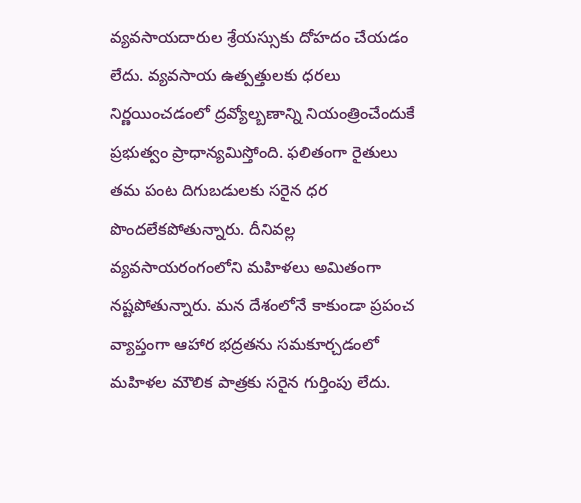వ్యవసాయదారుల శ్రేయస్సుకు దోహదం చేయడం లేదు. వ్యవసాయ ఉత్పత్తులకు ధరలు నిర్ణయించడంలో ద్రవ్యోల్బణాన్ని నియంత్రించేందుకే ప్రభుత్వం ప్రాధాన్యమిస్తోంది. ఫలితంగా రైతులు తమ పంట దిగుబడులకు సరైన ధర పొందలేకపోతున్నారు. దీనివల్ల వ్యవసాయరంగంలోని మహిళలు అమితంగా నష్టపోతున్నారు. మన దేశంలోనే కాకుండా ప్రపంచ వ్యాప్తంగా ఆహార భద్రతను సమకూర్చడంలో మహిళల మౌలిక పాత్రకు సరైన గుర్తింపు లేదు.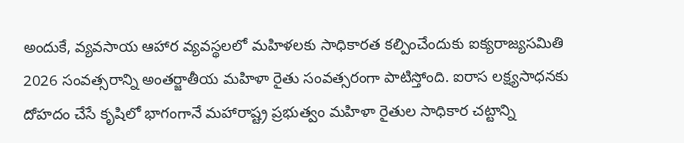అందుకే, వ్యవసాయ ఆహార వ్యవస్థలలో మహిళలకు సాధికారత కల్పించేందుకు ఐక్యరాజ్యసమితి 2026 సంవత్సరాన్ని అంతర్జాతీయ మహిళా రైతు సంవత్సరంగా పాటిస్తోంది. ఐరాస లక్ష్యసాధనకు దోహదం చేసే కృషిలో భాగంగానే మహారాష్ట్ర ప్రభుత్వం మహిళా రైతుల సాధికార చట్టాన్ని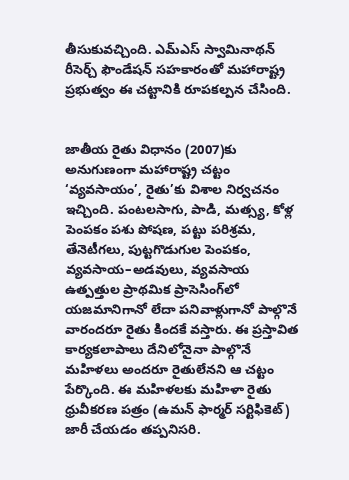తీసుకువచ్చింది. ఎమ్‌ఎస్‌ స్వామినాథన్‌ రీసెర్చ్‌ ఫౌండేషన్‌ సహకారంతో మహారాష్ట్ర ప్రభుత్వం ఈ చట్టానికి రూపకల్పన చేసింది.


జాతీయ రైతు విధానం (2007)కు అనుగుణంగా మహారాష్ట్ర చట్టం ‘వ్యవసాయం’, రైతు’కు విశాల నిర్వచనం ఇచ్చింది. పంటలసాగు, పాడి, మత్స్య, కోళ్ల పెంపకం పశు పోషణ, పట్టు పరిశ్రమ, తేనెటీగలు, పుట్టగొడుగుల పెంపకం, వ్యవసాయ–అడవులు, వ్యవసాయ ఉత్పత్తుల ప్రాథమిక ప్రాసెసింగ్‌లో యజమానిగానో లేదా పనివాళ్లుగానో పాల్గొనే వారందరూ రైతు కిందకే వస్తారు. ఈ ప్రస్తావిత కార్యకలాపాలు దేనిలోనైనా పాల్గొనే మహిళలు అందరూ రైతులేనని ఆ చట్టం పేర్కొంది. ఈ మహిళలకు మహిళా రైతు ధ్రువీకరణ పత్రం (ఉమన్‌ ఫార్మర్‌ సర్టిఫికెట్‌) జారీ చేయడం తప్పనిసరి.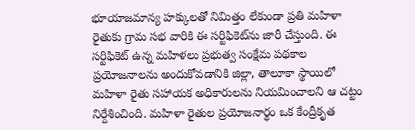భూయాజమాన్య హక్కులతో నిమిత్తం లేకుండా ప్రతి మహిళా రైతుకు గ్రామ సభ వారికి ఈ సర్టిఫికెట్‌ను జారీ చేస్తుంది. ఈ సర్టిఫికెట్‌ ఉన్న మహిళలు ప్రభుత్వ సంక్షేమ పథకాల ప్రయోజనాలను అందుకోవడానికి జిల్లా, తాలూకా స్థాయిలో మహిళా రైతు సహాయక అధికారులను నియమించాలని ఆ చట్టం నిర్దేశించింది. మహిళా రైతుల ప్రయోజనార్థం ఒక కేంద్రీకృత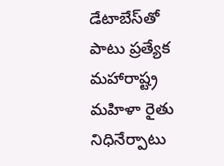డేటాబేస్‌తో పాటు ప్రత్యేక మహారాష్ట్ర మహిళా రైతు నిధినేర్పాటు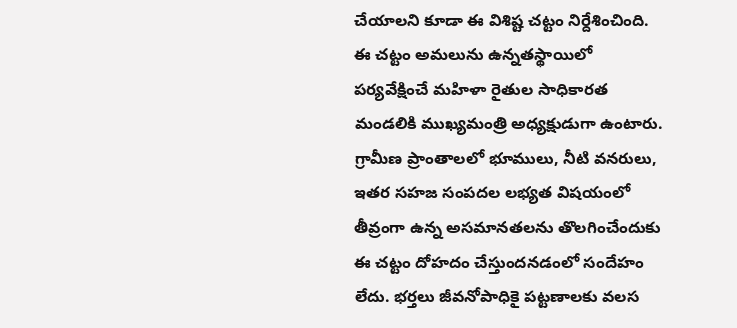చేయాలని కూడా ఈ విశిష్ట చట్టం నిర్దేశించింది. ఈ చట్టం అమలును ఉన్నతస్థాయిలో పర్యవేక్షించే మహిళా రైతుల సాధికారత మండలికి ముఖ్యమంత్రి అధ్యక్షుడుగా ఉంటారు. గ్రామీణ ప్రాంతాలలో భూములు, నీటి వనరులు, ఇతర సహజ సంపదల లభ్యత విషయంలో తీవ్రంగా ఉన్న అసమానతలను తొలగించేందుకు ఈ చట్టం దోహదం చేస్తుందనడంలో సందేహం లేదు. భర్తలు జీవనోపాధికై పట్టణాలకు వలస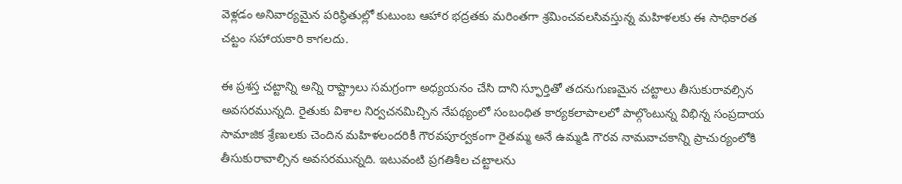వెళ్లడం అనివార్యమైన పరిస్థితుల్లో కుటుంబ ఆహార భద్రతకు మరింతగా శ్రమించవలసివస్తున్న మహిళలకు ఈ సాధికారత చట్టం సహాయకారి కాగలదు.

ఈ ప్రశస్త చట్టాన్ని అన్ని రాష్ట్రాలు సమగ్రంగా అధ్యయనం చేసి దాని స్ఫూర్తితో తదనుగుణమైన చట్టాలు తీసుకురావల్సిన అవసరమున్నది. రైతుకు విశాల నిర్వచనమిచ్చిన నేపథ్యంలో సంబంధిత కార్యకలాపాలలో పాల్గొంటున్న విభిన్న సంప్రదాయ సామాజిక శ్రేణులకు చెందిన మహిళలందరికీ గౌరవపూర్వకంగా రైతమ్మ అనే ఉమ్మడి గౌరవ నామవాచకాన్ని ప్రాచుర్యంలోకి తీసుకురావాల్సిన అవసరమున్నది. ఇటువంటి ప్రగతిశీల చట్టాలను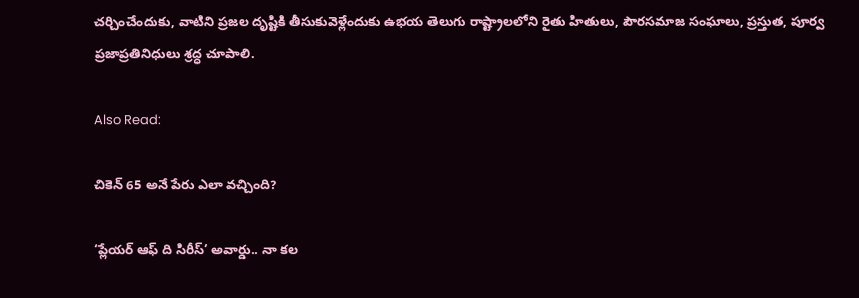చర్చించేందుకు, వాటిని ప్రజల దృష్టికి తీసుకువెళ్లేందుకు ఉభయ తెలుగు రాష్ట్రాలలోని రైతు హితులు, పౌరసమాజ సంఘాలు, ప్రస్తుత, పూర్వ ప్రజాప్రతినిధులు శ్రద్ధ చూపాలి.

Also Read:

చికెన్‌ 65 అనే పేరు ఎలా వచ్చింది?

‘ప్లేయర్ ఆఫ్ ది సిరీస్’ అవార్డు.. నా కల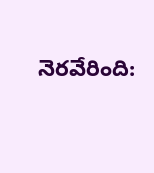నెరవేరింది: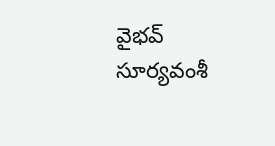వైభవ్ సూర్యవంశీ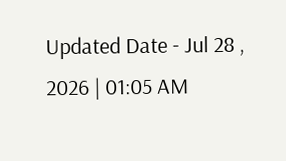Updated Date - Jul 28 , 2026 | 01:05 AM